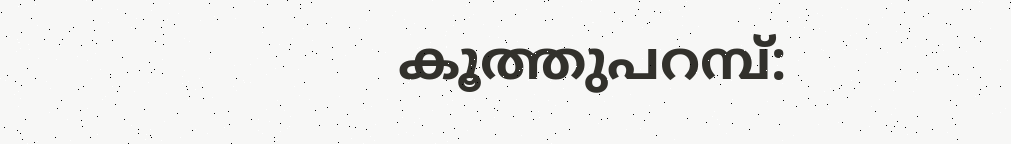കൂത്തുപറമ്പ്: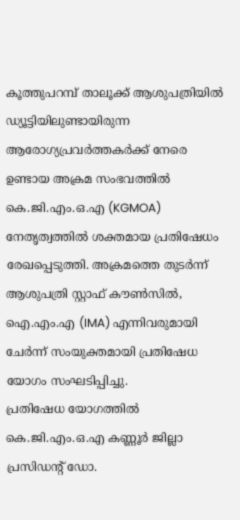കൂത്തുപറമ്പ് താലൂക്ക് ആശുപത്രിയിൽ ഡ്യൂട്ടിയിലുണ്ടായിരുന്ന ആരോഗ്യപ്രവർത്തകർക്ക് നേരെ ഉണ്ടായ അക്രമ സംഭവത്തിൽ കെ.ജി.എം.ഒ.എ (KGMOA) നേതൃത്വത്തിൽ ശക്തമായ പ്രതിഷേധം രേഖപ്പെടുത്തി. അക്രമത്തെ തുടർന്ന് ആശുപത്രി സ്റ്റാഫ് കൗൺസിൽ, ഐ.എം.എ (IMA) എന്നിവരുമായി ചേർന്ന് സംയുക്തമായി പ്രതിഷേധ യോഗം സംഘടിപ്പിച്ചു.
പ്രതിഷേധ യോഗത്തിൽ കെ.ജി.എം.ഒ.എ കണ്ണൂർ ജില്ലാ പ്രസിഡന്റ് ഡോ.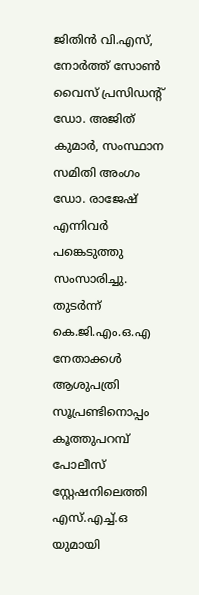ജിതിൻ വി.എസ്, നോർത്ത് സോൺ വൈസ് പ്രസിഡന്റ് ഡോ. അജിത് കുമാർ, സംസ്ഥാന സമിതി അംഗം ഡോ. രാജേഷ് എന്നിവർ പങ്കെടുത്തു സംസാരിച്ചു. തുടർന്ന് കെ.ജി.എം.ഒ.എ നേതാക്കൾ ആശുപത്രി സൂപ്രണ്ടിനൊപ്പം കൂത്തുപറമ്പ് പോലീസ് സ്റ്റേഷനിലെത്തി എസ്.എച്ച്.ഒ യുമായി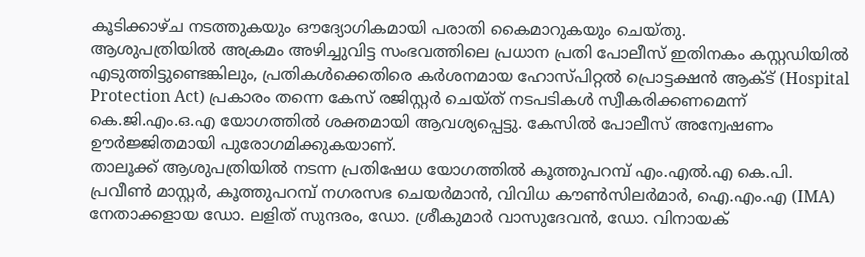കൂടിക്കാഴ്ച നടത്തുകയും ഔദ്യോഗികമായി പരാതി കൈമാറുകയും ചെയ്തു.
ആശുപത്രിയിൽ അക്രമം അഴിച്ചുവിട്ട സംഭവത്തിലെ പ്രധാന പ്രതി പോലീസ് ഇതിനകം കസ്റ്റഡിയിൽ എടുത്തിട്ടുണ്ടെങ്കിലും, പ്രതികൾക്കെതിരെ കർശനമായ ഹോസ്പിറ്റൽ പ്രൊട്ടക്ഷൻ ആക്ട് (Hospital Protection Act) പ്രകാരം തന്നെ കേസ് രജിസ്റ്റർ ചെയ്ത് നടപടികൾ സ്വീകരിക്കണമെന്ന് കെ.ജി.എം.ഒ.എ യോഗത്തിൽ ശക്തമായി ആവശ്യപ്പെട്ടു. കേസിൽ പോലീസ് അന്വേഷണം ഊർജ്ജിതമായി പുരോഗമിക്കുകയാണ്.
താലൂക്ക് ആശുപത്രിയിൽ നടന്ന പ്രതിഷേധ യോഗത്തിൽ കൂത്തുപറമ്പ് എം.എൽ.എ കെ.പി. പ്രവീൺ മാസ്റ്റർ, കൂത്തുപറമ്പ് നഗരസഭ ചെയർമാൻ, വിവിധ കൗൺസിലർമാർ, ഐ.എം.എ (IMA) നേതാക്കളായ ഡോ. ലളിത് സുന്ദരം, ഡോ. ശ്രീകുമാർ വാസുദേവൻ, ഡോ. വിനായക്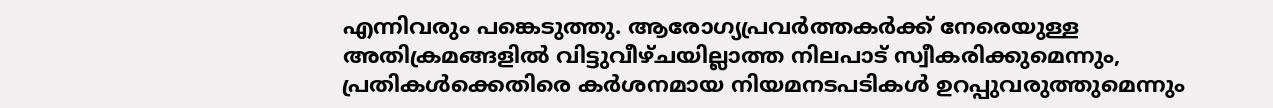എന്നിവരും പങ്കെടുത്തു. ആരോഗ്യപ്രവർത്തകർക്ക് നേരെയുള്ള അതിക്രമങ്ങളിൽ വിട്ടുവീഴ്ചയില്ലാത്ത നിലപാട് സ്വീകരിക്കുമെന്നും, പ്രതികൾക്കെതിരെ കർശനമായ നിയമനടപടികൾ ഉറപ്പുവരുത്തുമെന്നും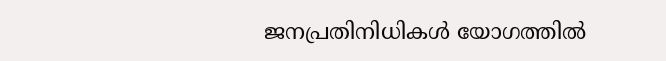ജനപ്രതിനിധികൾ യോഗത്തിൽ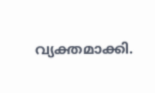വ്യക്തമാക്കി.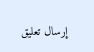إرسال تعليق